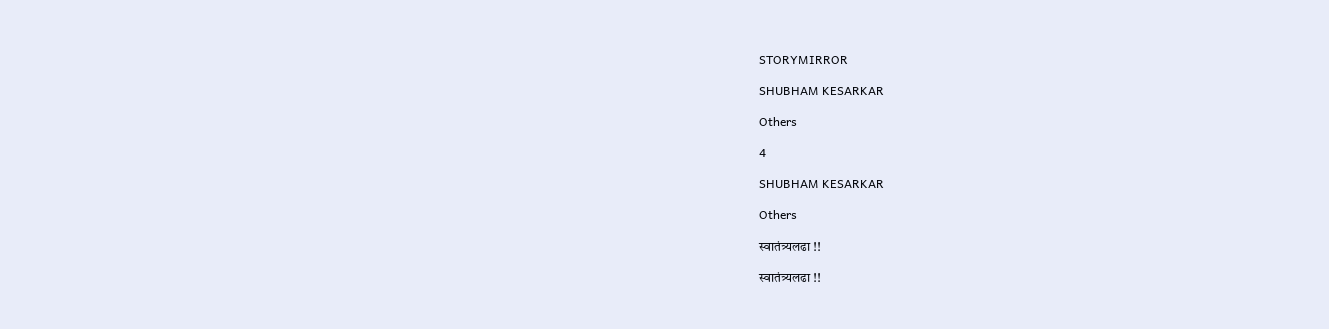STORYMIRROR

SHUBHAM KESARKAR

Others

4

SHUBHAM KESARKAR

Others

स्वातंत्र्यलढा !!

स्वातंत्र्यलढा !!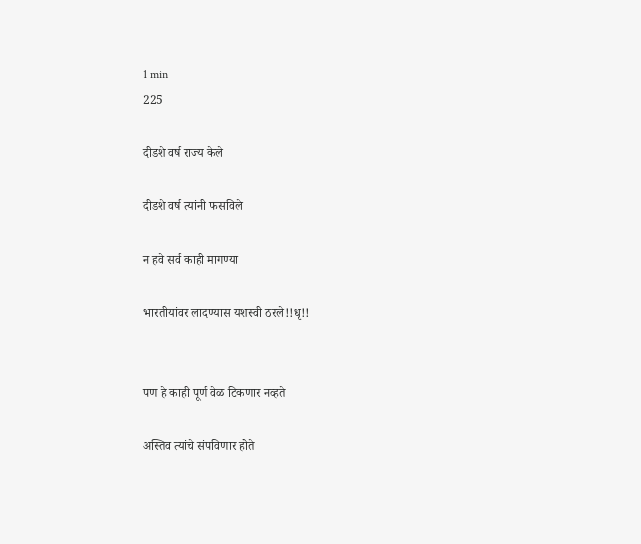1 min
225

दीडशे वर्ष राज्य केले

दीडशे वर्ष त्यांनी फसविले

न हवे सर्व काही मागण्या

भारतीयांवर लादण्यास यशस्वी ठरले!!धृ!!


पण हे काही पूर्ण वेळ टिकणार नव्हते

अस्तिव त्यांचे संपविणार होते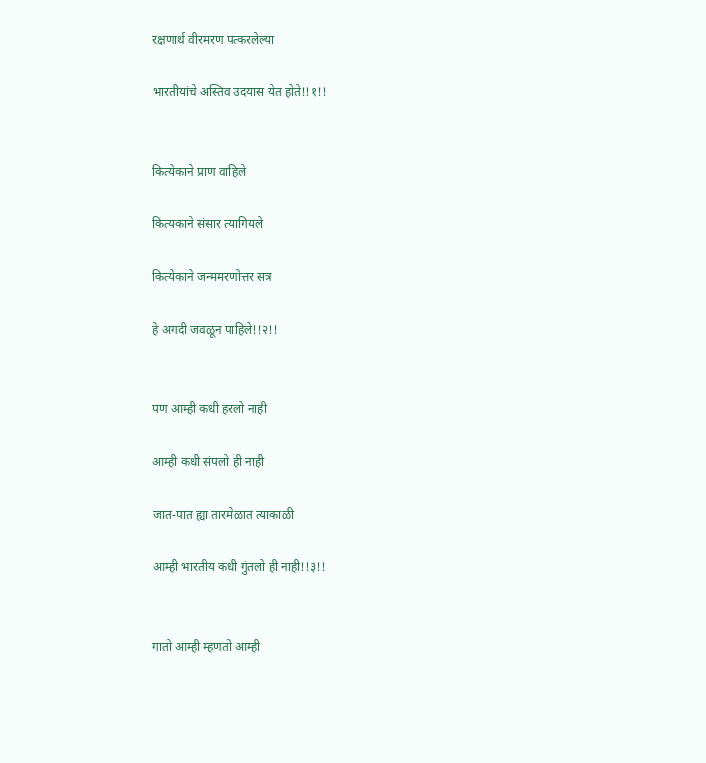रक्षणार्थ वीरमरण पत्करलेल्या

भारतीयांचे अस्तिव उदयास येत होते!!१!!


कित्येकाने प्राण वाहिले

कित्यकाने संसार त्यागियले

कित्येकाने जन्ममरणोत्तर सत्र

हे अगदी जवळून पाहिले!!२!!


पण आम्ही कधी हरलो नाही

आम्ही कधी संपलो ही नाही

जात-पात ह्या तारमेळात त्याकाळी

आम्ही भारतीय कधी गुंतलो ही नाही!!३!!


गातो आम्ही म्हणतो आम्ही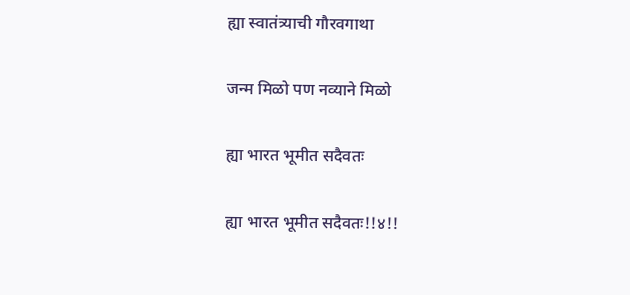ह्या स्वातंत्र्याची गौरवगाथा

जन्म मिळो पण नव्याने मिळो

ह्या भारत भूमीत सदैवतः

ह्या भारत भूमीत सदैवतः!!४!!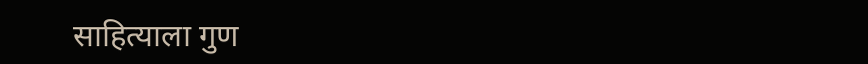साहित्याला गुण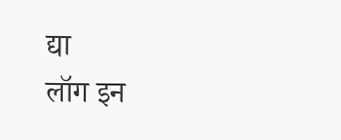द्या
लॉग इन